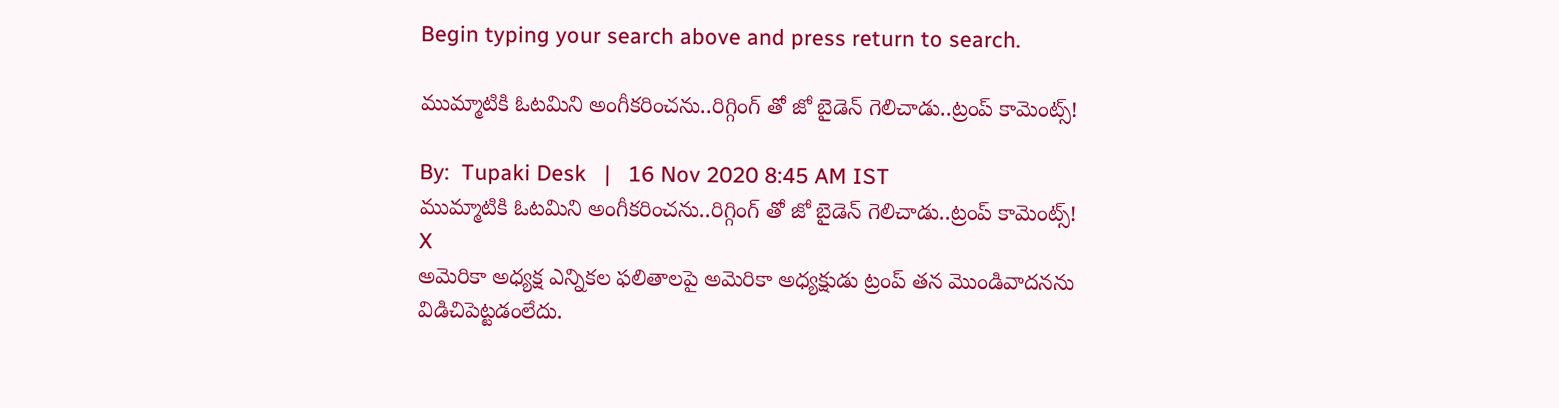Begin typing your search above and press return to search.

ముమ్మాటికి ఓటమిని అంగీకరించను..రిగ్గింగ్ తో జో బైడెన్ గెలిచాడు..ట్రంప్ కామెంట్స్!

By:  Tupaki Desk   |   16 Nov 2020 8:45 AM IST
ముమ్మాటికి ఓటమిని అంగీకరించను..రిగ్గింగ్ తో జో బైడెన్ గెలిచాడు..ట్రంప్ కామెంట్స్!
X
అమెరికా అధ్యక్ష ఎన్నికల ఫలితాలపై అమెరికా అధ్యక్షుడు ట్రంప్ తన మొండివాదనను విడిచిపెట్టడంలేదు.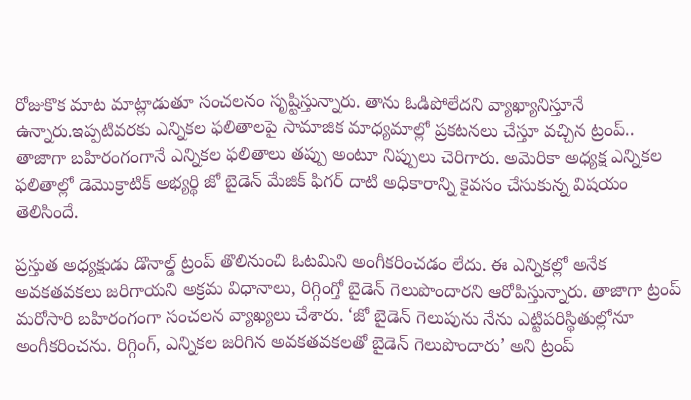రోజుకొక మాట మాట్లాడుతూ సంచలనం సృష్టిస్తున్నారు. తాను ఓడిపోలేదని వ్యాఖ్యానిస్తూనే ఉన్నారు.ఇప్పటివరకు ఎన్నికల ఫలితాలపై సామాజిక మాధ్యమాల్లో ప్రకటనలు చేస్తూ వచ్చిన ట్రంప్.. తాజాగా బహిరంగంగానే ఎన్నికల ఫలితాలు తప్పు అంటూ నిప్పులు చెరిగారు. అమెరికా అధ్యక్ష ఎన్నికల ఫలితాల్లో డెమొక్రాటిక్ అభ్యర్థి జో బైడెన్ మేజిక్ ఫిగర్ దాటి అధికారాన్ని కైవసం చేసుకున్న విషయం తెలిసిందే.

ప్రస్తుత అధ్యక్షుడు డొనాల్డ్ ట్రంప్ తొలినుంచి ఓటమిని అంగీకరించడం లేదు. ఈ ఎన్నికల్లో అనేక అవకతవకలు జరిగాయని అక్రమ విధానాలు, రిగ్గింగ్తో బైడెన్ గెలుపొందారని ఆరోపిస్తున్నారు. తాజాగా ట్రంప్ మరోసారి బహిరంగంగా సంచలన వ్యాఖ్యలు చేశారు. ‘జో బైడెన్ గెలుపును నేను ఎట్టిపరిస్థితుల్లోనూ అంగీకరించను. రిగ్గింగ్, ఎన్నికల జరిగిన అవకతవకలతో బైడెన్ గెలుపొందారు’ అని ట్రంప్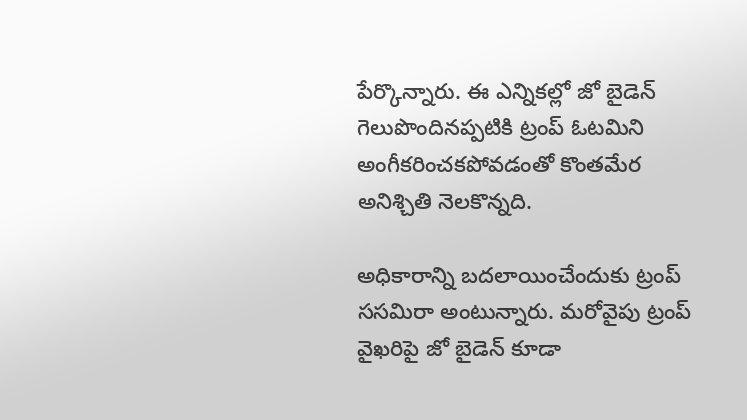పేర్కొన్నారు. ఈ ఎన్నికల్లో జో బైడెన్ గెలుపొందినప్పటికి ట్రంప్ ఓటమిని అంగీకరించకపోవడంతో కొంతమేర అనిశ్చితి నెలకొన్నది.

అధికారాన్ని బదలాయించేందుకు ట్రంప్ ససమిరా అంటున్నారు. మరోవైపు ట్రంప్ వైఖరిపై జో బైడెన్ కూడా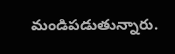మండిపడుతున్నారు.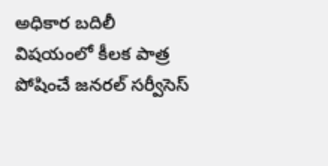అధికార బదిలీ విషయంలో కీలక పాత్ర పోషించే జనరల్ సర్వీసెస్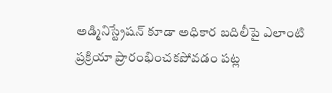అడ్మినిస్ట్రేషన్ కూడా అధికార బదిలీపై ఎలాంటి ప్రక్రియా ప్రారంభించకపోవడం పట్ల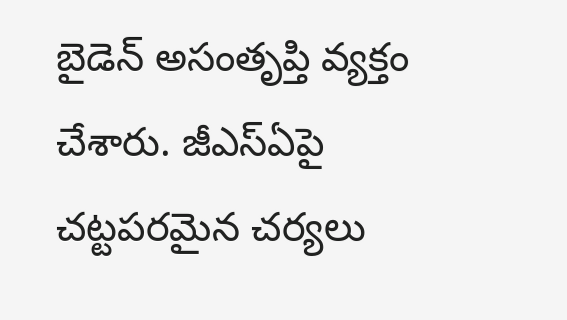బైడెన్ అసంతృప్తి వ్యక్తం చేశారు. జీఎస్ఏపై చట్టపరమైన చర్యలు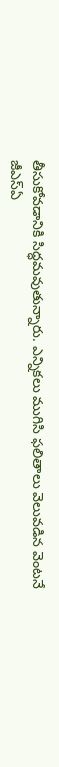తీసుకోవడానికి సిద్ధమవుతున్నారు. ఎన్నికలు ముగిసి ఫలితాలు వెలువడిన వెంటనే జీఎస్ఏ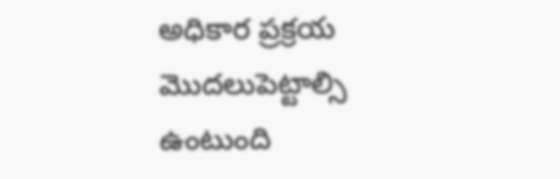అధికార ప్రక్రయ మొదలుపెట్టాల్సి ఉంటుంది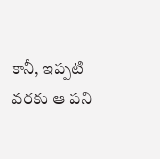కానీ, ఇప్పటి వరకు ఆ పని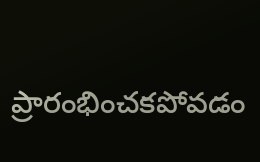ప్రారంభించకపోవడం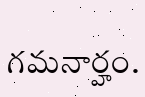గమనార్హం.